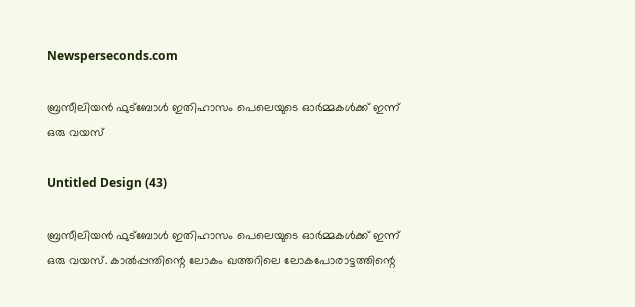Newsperseconds.com

ബ്രസീലിയന്‍ ഫുട്‌ബോള്‍ ഇതിഹാസം പെലെയുടെ ഓർമ്മകൾക്ക് ഇന്ന് ഒരു വയസ്

Untitled Design (43)

ബ്രസീലിയന്‍ ഫുട്‌ബോള്‍ ഇതിഹാസം പെലെയുടെ ഓർമ്മകൾക്ക് ഇന്ന് ഒരു വയസ്. കാൽപ്പന്തിന്റെ ലോകം ഖത്തറിലെ ലോകപോരാട്ടത്തിന്റെ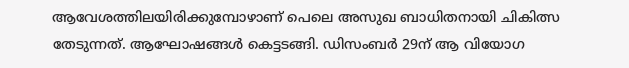ആവേശത്തിലയിരിക്കുമ്പോഴാണ് പെലെ അസുഖ ബാധിതനായി ചികിത്സ തേടുന്നത്. ആഘോഷങ്ങൾ കെട്ടടങ്ങി. ഡിസംബർ 29ന് ആ വിയോഗ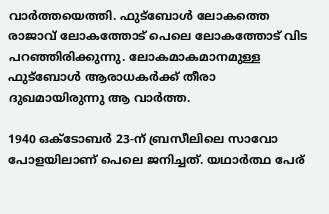വാർത്തയെത്തി. ഫുട്‌ബോള്‍ ലോകത്തെ രാജാവ് ലോകത്തോട് പെലെ ലോകത്തോട് വിട പറഞ്ഞിരിക്കുന്നു. ലോകമാകമാനമുള്ള ഫുട്ബോൾ ആരാധകർക്ക് തീരാ ദുഖമായിരുന്നു ആ വാർത്ത.

1940 ഒക്ടോബര്‍ 23-ന് ബ്രസീലിലെ സാവോ പോളയിലാണ് പെലെ ജനിച്ചത്. യഥാര്‍ത്ഥ പേര്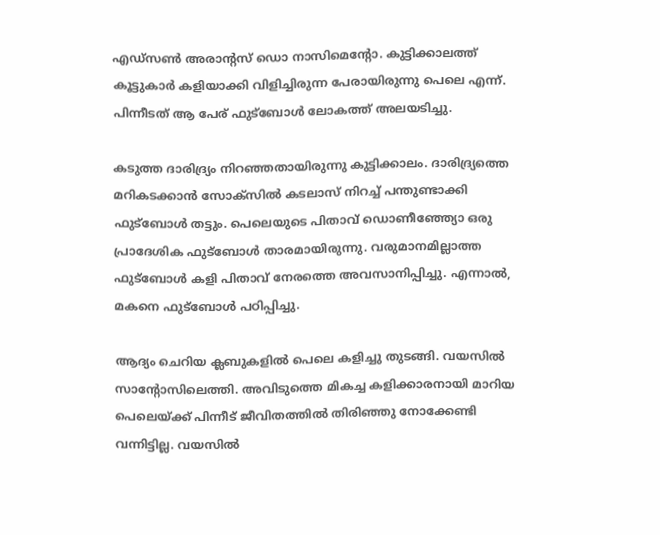എഡ്‌സണ്‍ അരാന്റസ് ഡൊ നാസിമെന്റോ. കുട്ടിക്കാലത്ത് കൂട്ടുകാര്‍ കളിയാക്കി വിളിച്ചിരുന്ന പേരായിരുന്നു പെലെ എന്ന്. പിന്നീ‌ടത് ആ പേര് ഫുട്‌ബോള്‍ ലോകത്ത് അലയ‌ടിച്ചു.

കടുത്ത ദാരിദ്ര്യം നിറഞ്ഞതായിരുന്നു കുട്ടിക്കാലം. ദാരിദ്ര്യത്തെ മറികടക്കാന്‍ സോക്‌സില്‍ കടലാസ് നിറച്ച് പന്തുണ്ടാക്കി ഫുട്‌ബോള്‍ തട്ടും. പെലെയുടെ പിതാവ് ഡൊണീഞ്ഞ്യോ ഒരു പ്രാദേശിക ഫുട്‌ബോള്‍ താരമായിരുന്നു. വരുമാനമില്ലാത്ത ഫുട്‌ബോള്‍ കളി പിതാവ് നേരത്തെ അവസാനിപ്പിച്ചു. എന്നാൽ, മകനെ ഫുട്‌ബോള്‍ പഠിപ്പിച്ചു.

ആദ്യം ചെറിയ ക്ലബുകളില്‍ പെലെ കളിച്ചു തു‌ടങ്ങി. വയസില്‍ സാന്റോസിലെത്തി. അവിടുത്തെ മികച്ച കളിക്കാരനായി മാറിയ പെലെയ്ക്ക് പിന്നീട് ജീവിതത്തിൽ തിരിഞ്ഞു നോക്കേണ്ടി വന്നിട്ടില്ല. വയസില്‍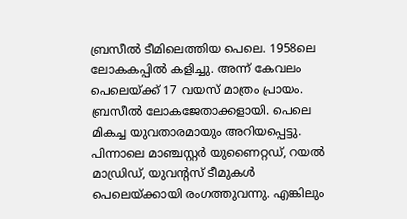ബ്രസീല്‍ ടീമിലെത്തിയ പെലെ. 1958ലെ ലോകകപ്പിൽ കളിച്ചു. അന്ന് കേവലം പെലെയ്ക്ക് 17 വയസ് മാത്രം പ്രായം. ബ്രസീല്‍ ലോകജേതാക്കളായി. പെലെ മികച്ച യുവതാരമായും അറിയപ്പെട്ടു. പിന്നാലെ മാഞ്ചസ്റ്റര്‍ യുണൈറ്റഡ്, റയല്‍ മാഡ്രിഡ്, യുവന്റസ് ടീമുകള്‍ പെലെയ്ക്കായി രംഗത്തുവന്നു. എങ്കിലും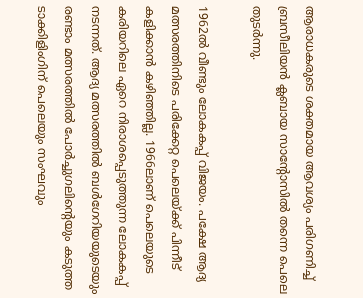ആരാധകരുടെ ശക്തമായ ആവശ്യം പരിഗണിച്ച് ബ്രസീലിയന്‍ ക്ലബായ സാന്റോസില്‍ തന്നെ പെലെ തുടര്‍ന്നു.

1962ല്‍ വീണ്ടും ലോകകപ്പ് വിജയം. പക്ഷേ ആദ്യ മത്സരത്തിനിടെ പരിക്കേറ്റ പെലെയ്ക്ക് പിന്നീട് കളിക്കാന്‍ കഴിഞ്ഞില്ല. 1966ലാണ് പെലെയുടെ കരിയറിലെ ഏറെ നിരാശപ്പെടുത്തുന്ന ലോകകപ്പ് നടന്നത്. ആദ്യ മത്സരത്തില്‍ ബള്‍ഗേറിയയുടെയും രണ്ടാം മത്സരത്തില്‍ പോർച്ചുഗലിന്‍റെയും കടുത്ത ടാക്കിളിംഗിന് പെലെയും സംഘവും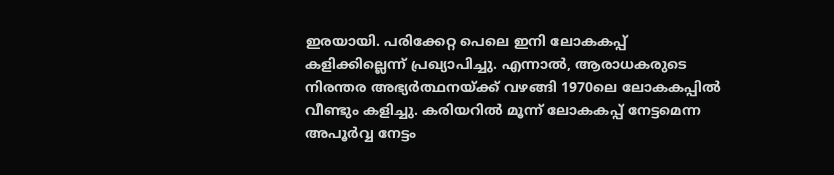ഇരയായി. പരിക്കേറ്റ പെലെ ഇനി ലോകകപ്പ് കളിക്കില്ലെന്ന് പ്രഖ്യാപിച്ചു. എന്നാൽ, ആരാധകരുടെ നിരന്തര അഭ്യര്‍ത്ഥനയ്ക്ക് വഴങ്ങി 1970ലെ ലോകകപ്പില്‍ വീണ്ടും കളിച്ചു. കരിയറില്‍ മൂന്ന് ലോകകപ്പ് നേട്ടമെന്ന അപൂര്‍വ്വ നേട്ടം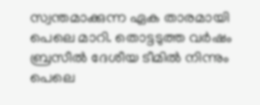സ്വന്തമാക്കുന്ന ഏക താരമായി പെലെ മാറി. തൊട്ടടുത്ത വര്‍ഷം ബ്രസീല്‍ ദേശീയ ടീമില്‍ നിന്നും പെലെ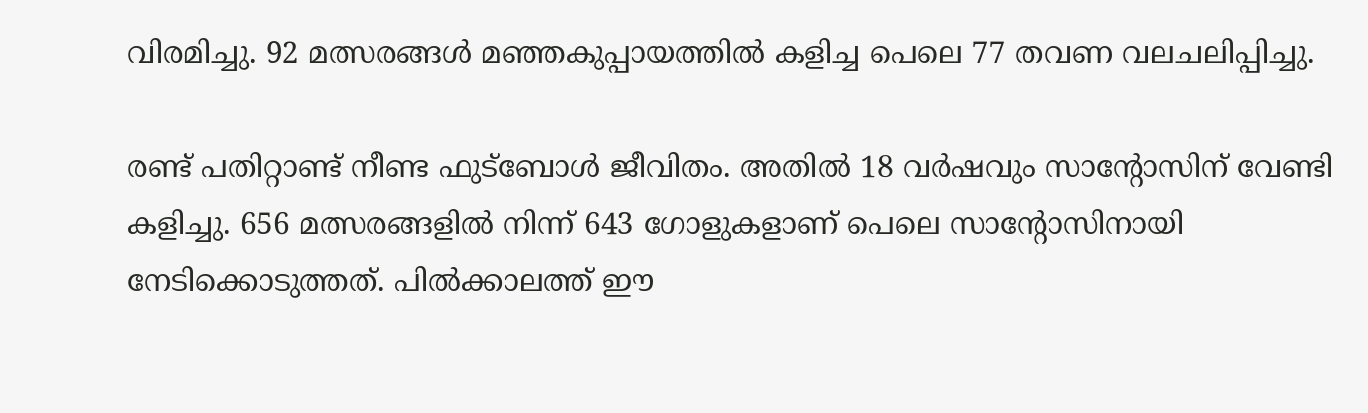വിരമിച്ചു. 92 മത്സരങ്ങള്‍ മഞ്ഞകുപ്പായത്തില്‍ കളിച്ച പെലെ 77 തവണ വലചലിപ്പിച്ചു.

രണ്ട് പതിറ്റാണ്ട് നീണ്ട ഫു‍ട്ബോൾ ജീവിതം. അതില്‍ 18 വര്‍ഷവും സാന്റോസിന് വേണ്ടി കളിച്ചു. 656 മത്സരങ്ങളില്‍ നിന്ന് 643 ഗോളുകളാണ് പെലെ സാന്റോസിനായി നേടിക്കൊ‌ടുത്തത്. പിൽക്കാലത്ത് ഈ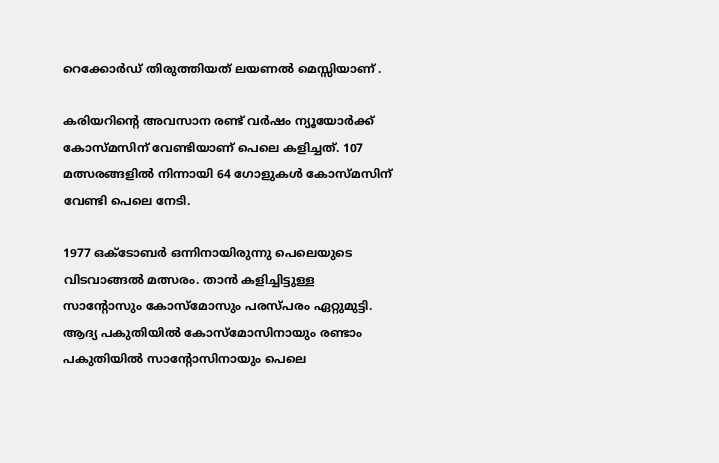റെക്കോർഡ് തിരുത്തിയത് ലയണല്‍ മെസ്സിയാണ് .

കരിയറിന്റെ അവസാന രണ്ട് വര്‍ഷം ന്യൂയോര്‍ക്ക് കോസ്മസിന് വേണ്ടിയാണ് പെലെ കളിച്ചത്. 107 മത്സരങ്ങളില്‍ നിന്നായി 64 ഗോളുകള്‍ കോസ്മസിന് വേണ്ടി പെലെ നേടി.

1977 ഒക്ടോബര്‍ ഒന്നിനായിരുന്നു പെലെയുടെ വിടവാങ്ങല്‍ മത്സരം. താന്‍ കളിച്ചിട്ടുള്ള സാന്റോസും കോസ്‌മോസും പരസ്പരം ഏറ്റുമുട്ടി. ആദ്യ പകുതിയില്‍ കോസ്‌മോസിനായും രണ്ടാം പകുതിയില്‍ സാന്റോസിനായും പെലെ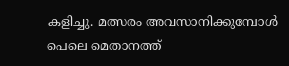കളിച്ചു. മത്സരം അവസാനിക്കുമ്പോള്‍ പെലെ മെതാനത്ത്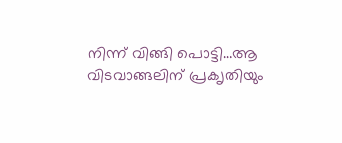നിന്ന് വിങ്ങി പൊട്ടി…ആ വിടവാങ്ങലിന് പ്രക‍‍ൃതിയും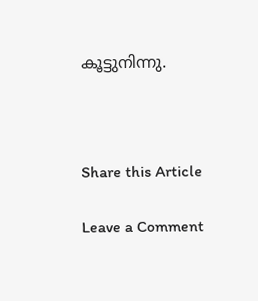കൂട്ടുനിന്നു.



Share this Article

Leave a Comment